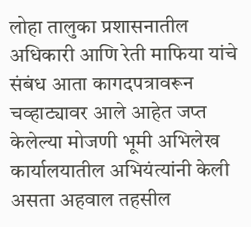लोहा तालुका प्रशासनातील अधिकारी आणि रेती माफिया यांचे संबंध आता कागदपत्रावरून चव्हाट्यावर आले आहेत जप्त केलेल्या मोजणी भूमी अभिलेख कार्यालयातील अभियंत्यांनी केली असता अहवाल तहसील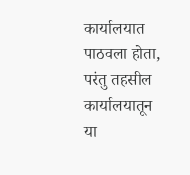कार्यालयात पाठवला होता, परंतु तहसील कार्यालयातून या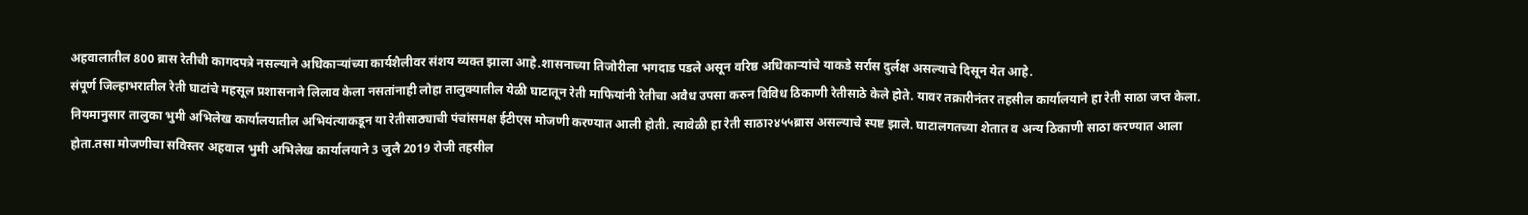अहवालातील 800 ब्रास रेतीची कागदपत्रे नसल्याने अधिकाऱ्यांच्या कार्यशैलीवर संशय व्यक्त झाला आहे.शासनाच्या तिजोरीला भगदाड पडले असून वरिष्ठ अधिकाऱ्यांचे याकडे सर्रास दुर्लक्ष असल्याचे दिसून येत आहे.
संपूर्ण जिल्हाभरातील रेती घाटांचे महसूल प्रशासनाने लिलाव केला नसतांनाही लोहा तालुक्यातील येळी घाटातून रेती माफियांनी रेतीचा अवैध उपसा करुन विविध ठिकाणी रेतीसाठे केले होते. यावर तक्रारीनंतर तहसील कार्यालयाने हा रेती साठा जप्त केला. नियमानुसार तालुका भुमी अभिलेख कार्यालयातील अभियंत्याकडून या रेतीसाठ्याची पंचांसमक्ष ईटीएस मोजणी करण्यात आली होती. त्यावेळी हा रेती साठा२४५५ब्रास असल्याचे स्पष्ट झाले. घाटालगतच्या शेतात व अन्य ठिकाणी साठा करण्यात आला होता.तसा मोजणीचा सविस्तर अहवाल भुमी अभिलेख कार्यालयाने 3 जुलै 2019 रोजी तहसील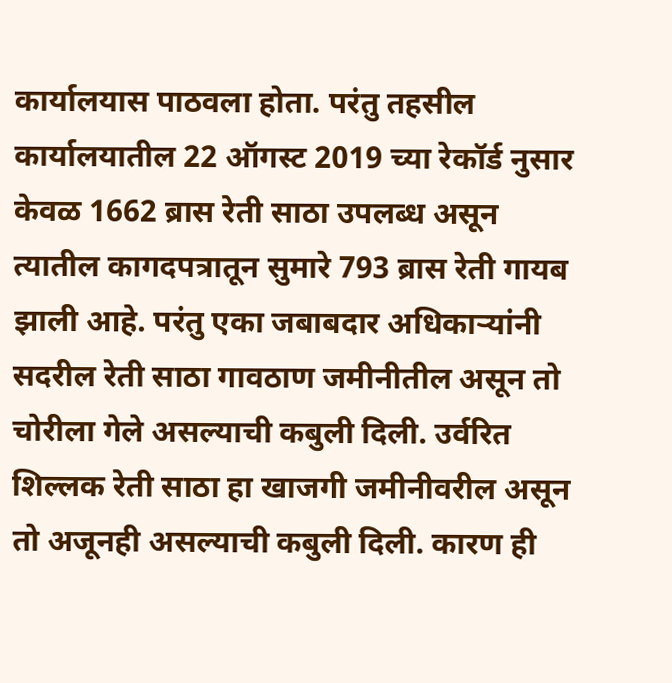कार्यालयास पाठवला होता. परंतु तहसील कार्यालयातील 22 ऑगस्ट 2019 च्या रेकॉर्ड नुसार केवळ 1662 ब्रास रेती साठा उपलब्ध असून त्यातील कागदपत्रातून सुमारे 793 ब्रास रेती गायब झाली आहे. परंतु एका जबाबदार अधिकाऱ्यांनी सदरील रेती साठा गावठाण जमीनीतील असून तो चोरीला गेले असल्याची कबुली दिली. उर्वरित शिल्लक रेती साठा हा खाजगी जमीनीवरील असून तो अजूनही असल्याची कबुली दिली. कारण ही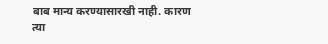बाब मान्य करण्यासारखी नाही. कारण त्या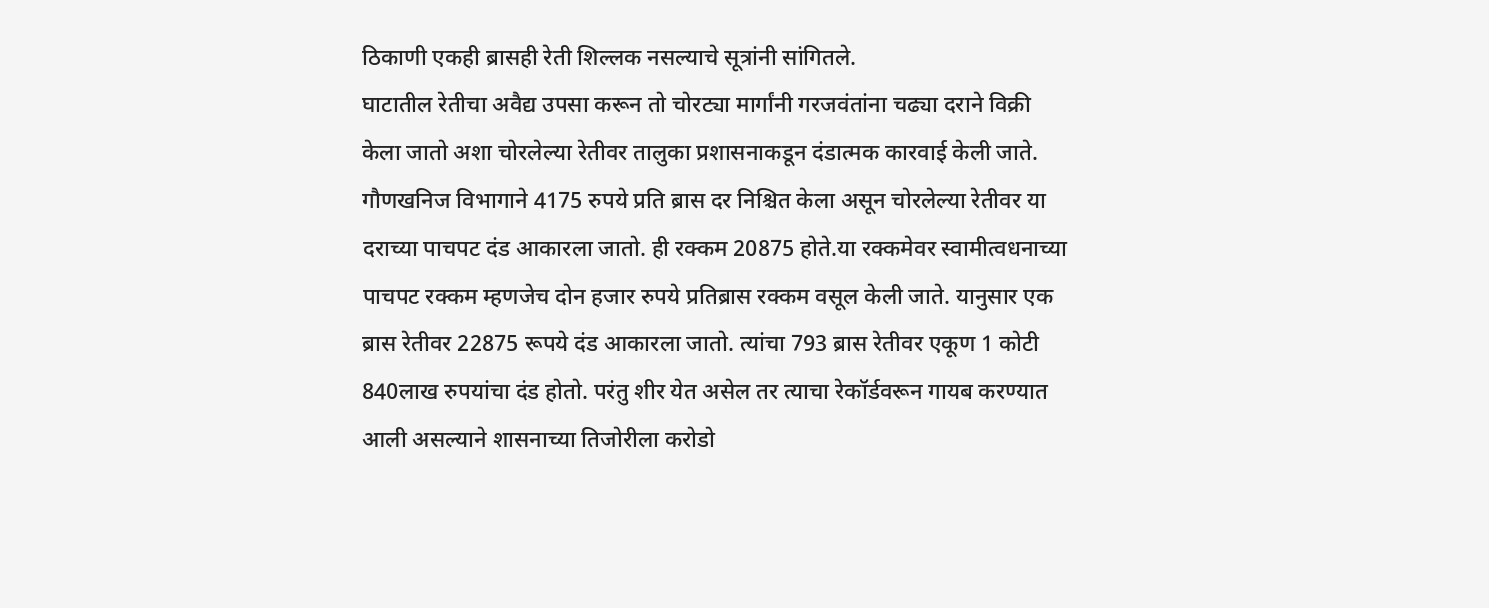ठिकाणी एकही ब्रासही रेती शिल्लक नसल्याचे सूत्रांनी सांगितले.
घाटातील रेतीचा अवैद्य उपसा करून तो चोरट्या मार्गांनी गरजवंतांना चढ्या दराने विक्री केला जातो अशा चोरलेल्या रेतीवर तालुका प्रशासनाकडून दंडात्मक कारवाई केली जाते. गौणखनिज विभागाने 4175 रुपये प्रति ब्रास दर निश्चित केला असून चोरलेल्या रेतीवर या दराच्या पाचपट दंड आकारला जातो. ही रक्कम 20875 होते.या रक्कमेवर स्वामीत्वधनाच्या पाचपट रक्कम म्हणजेच दोन हजार रुपये प्रतिब्रास रक्कम वसूल केली जाते. यानुसार एक ब्रास रेतीवर 22875 रूपये दंड आकारला जातो. त्यांचा 793 ब्रास रेतीवर एकूण 1 कोटी 840लाख रुपयांचा दंड होतो. परंतु शीर येत असेल तर त्याचा रेकॉर्डवरून गायब करण्यात आली असल्याने शासनाच्या तिजोरीला करोडो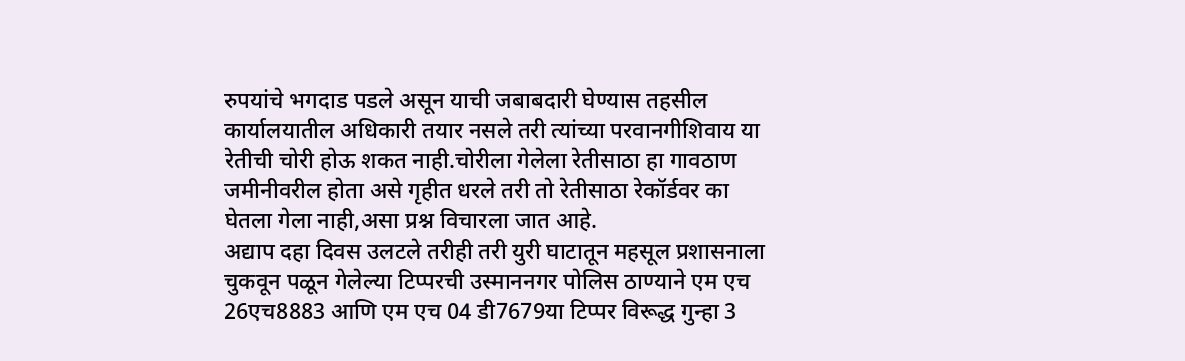रुपयांचे भगदाड पडले असून याची जबाबदारी घेण्यास तहसील कार्यालयातील अधिकारी तयार नसले तरी त्यांच्या परवानगीशिवाय या रेतीची चोरी होऊ शकत नाही.चोरीला गेलेला रेतीसाठा हा गावठाण जमीनीवरील होता असे गृहीत धरले तरी तो रेतीसाठा रेकॉर्डवर का घेतला गेला नाही,असा प्रश्न विचारला जात आहे.
अद्याप दहा दिवस उलटले तरीही तरी युरी घाटातून महसूल प्रशासनाला चुकवून पळून गेलेल्या टिप्परची उस्माननगर पोलिस ठाण्याने एम एच 26एच8883 आणि एम एच 04 डी7679या टिप्पर विरूद्ध गुन्हा 3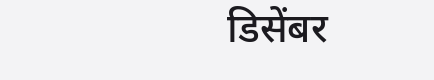डिसेंबर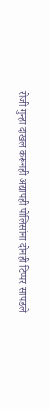रोजी गुन्हा दाखल करूनही अद्यापही पोलिसांना दोनही टिप्पर सापडले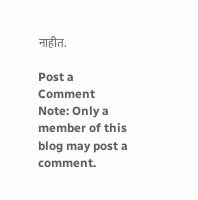नाहीत.

Post a Comment
Note: Only a member of this blog may post a comment.